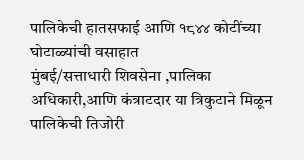पालिकेची हातसफाई आणि १८४४ कोटींच्या घोटाळ्यांची वसाहात
मुंबई/सत्ताधारी शिवसेना ,पालिका अधिकारी,आणि कंत्राटदार या त्रिकुटाने मिळून पालिकेची तिजोरी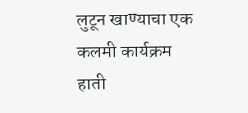लुटून खाण्याचा एक कलमी कार्यक्रम हाती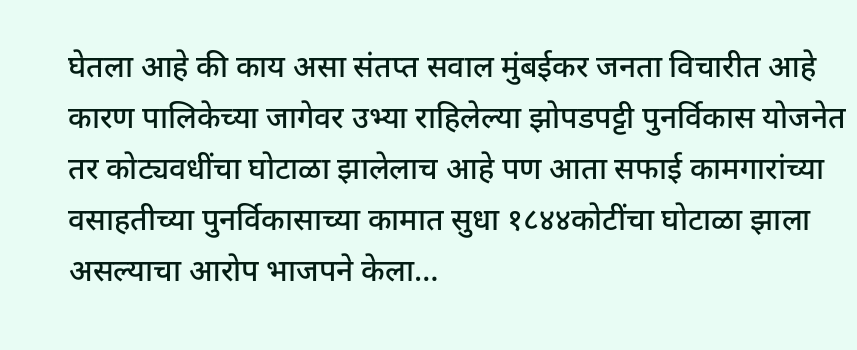घेतला आहे की काय असा संतप्त सवाल मुंबईकर जनता विचारीत आहे कारण पालिकेच्या जागेवर उभ्या राहिलेल्या झोपडपट्टी पुनर्विकास योजनेत तर कोट्यवधींचा घोटाळा झालेलाच आहे पण आता सफाई कामगारांच्या वसाहतीच्या पुनर्विकासाच्या कामात सुधा १८४४कोटींचा घोटाळा झाला असल्याचा आरोप भाजपने केला…